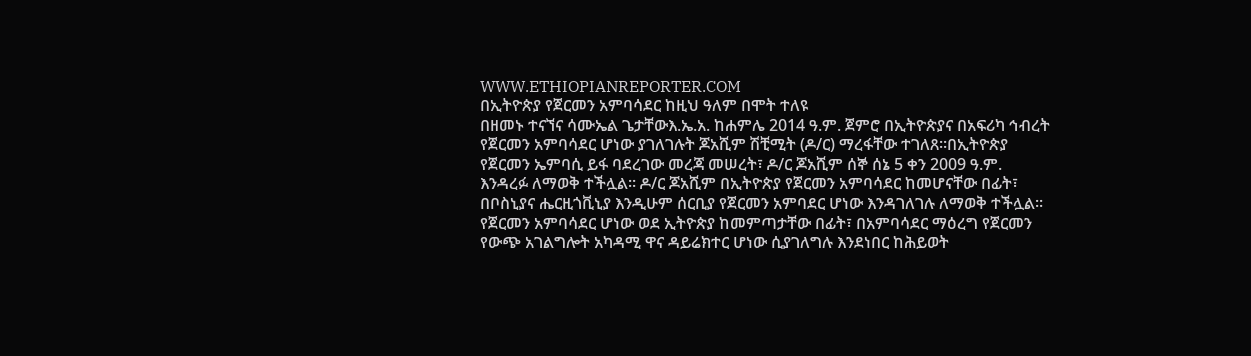WWW.ETHIOPIANREPORTER.COM
በኢትዮጵያ የጀርመን አምባሳደር ከዚህ ዓለም በሞት ተለዩ
በዘመኑ ተናኘና ሳሙኤል ጌታቸውእ.ኤ.አ. ከሐምሌ 2014 ዓ.ም. ጀምሮ በኢትዮጵያና በአፍሪካ ኅብረት የጀርመን አምባሳደር ሆነው ያገለገሉት ጆአሺም ሽቺሚት (ዶ/ር) ማረፋቸው ተገለጸ፡፡በኢትዮጵያ የጀርመን ኤምባሲ ይፋ ባደረገው መረጃ መሠረት፣ ዶ/ር ጆአሺም ሰኞ ሰኔ 5 ቀን 2009 ዓ.ም. እንዳረፉ ለማወቅ ተችሏል፡፡ ዶ/ር ጆአሺም በኢትዮጵያ የጀርመን አምባሳደር ከመሆናቸው በፊት፣ በቦስኒያና ሔርዚጎቪኒያ እንዲሁም ሰርቢያ የጀርመን አምባደር ሆነው እንዳገለገሉ ለማወቅ ተችሏል፡፡ የጀርመን አምባሳደር ሆነው ወደ ኢትዮጵያ ከመምጣታቸው በፊት፣ በአምባሳደር ማዕረግ የጀርመን የውጭ አገልግሎት አካዳሚ ዋና ዳይሬክተር ሆነው ሲያገለግሉ እንደነበር ከሕይወት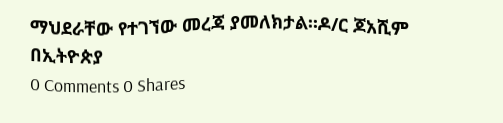ማህደራቸው የተገኘው መረጃ ያመለክታል፡፡ዶ/ር ጆአሺም በኢትዮጵያ
0 Comments 0 Shares